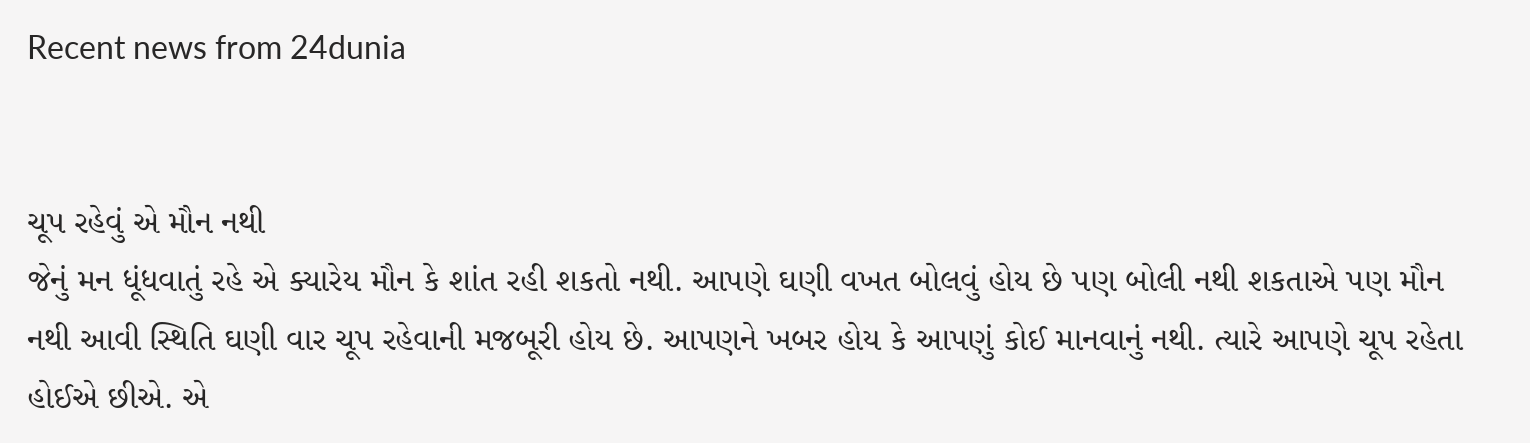Recent news from 24dunia


ચૂપ રહેવું એ મૌન નથી
જેનું મન ધૂંધવાતું રહે એ ક્યારેય મૌન કે શાંત રહી શકતો નથી. આપણે ઘણી વખત બોલવું હોય છે પણ બોલી નથી શકતાએ પણ મૌન નથી આવી સ્થિતિ ઘણી વાર ચૂપ રહેવાની મજબૂરી હોય છે. આપણને ખબર હોય કે આપણું કોઈ માનવાનું નથી. ત્યારે આપણે ચૂપ રહેતા હોઈએ છીએ. એ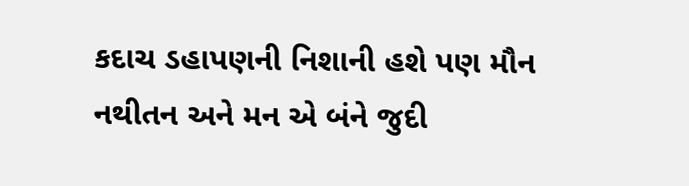કદાચ ડહાપણની નિશાની હશે પણ મૌન નથીતન અને મન એ બંને જુદી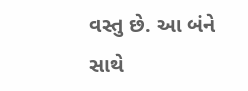વસ્તુ છે. આ બંને સાથે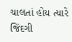ચાલતાં હોય ત્યારે જિંદગી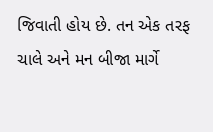જિવાતી હોય છે. તન એક તરફ ચાલે અને મન બીજા માર્ગે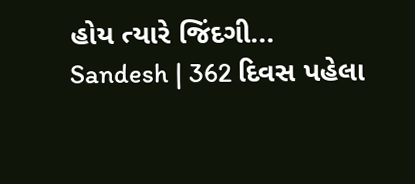હોય ત્યારે જિંદગી...
Sandesh | 362 દિવસ પહેલા